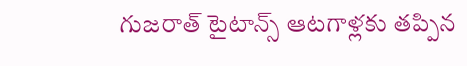గుజరాత్ టైటాన్స్‌ ఆటగాళ్లకు తప్పిన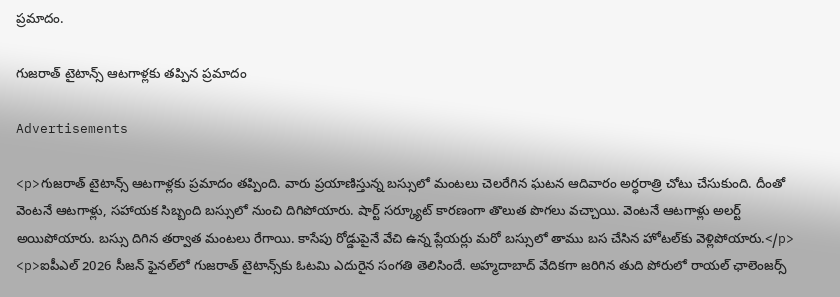ప్రమాదం.

గుజరాత్ టైటాన్స్‌ ఆటగాళ్లకు తప్పిన ప్రమాదం

Advertisements

<p>గుజరాత్ టైటాన్స్‌ ఆటగాళ్లకు ప్రమాదం తప్పింది. వారు ప్రయాణిస్తున్న బస్సులో మంటలు చెలరేగిన ఘటన ఆదివారం అర్ధరాత్రి చోటు చేసుకుంది. దీంతో వెంటనే ఆటగాళ్లు, సహాయక సిబ్బంది బస్సులో నుంచి దిగిపోయారు. షార్ట్ సర్క్యూట్‌ కారణంగా తొలుత పొగలు వచ్చాయి. వెంటనే ఆటగాళ్లు అలర్ట్ అయిపోయారు. బస్సు దిగిన తర్వాత మంటలు రేగాయి. కాసేపు రోడ్డుపైనే వేచి ఉన్న ప్లేయర్లు మరో బస్సులో తాము బస చేసిన హోటల్‌కు వెళ్లిపోయారు.</p>
<p>ఐపీఎల్ 2026 సీజన్‌ ఫైనల్‌లో గుజరాత్ టైటాన్స్‌కు ఓటమి ఎదురైన సంగతి తెలిసిందే. అహ్మదాబాద్‌ వేదికగా జరిగిన తుది పోరులో రాయల్ ఛాలెంజర్స్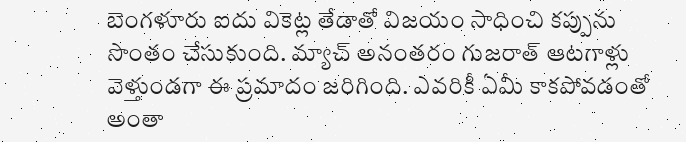బెంగళూరు ఐదు వికెట్ల తేడాతో విజయం సాధించి కప్పును సొంతం చేసుకుంది. మ్యాచ్‌ అనంతరం గుజరాత్ ఆటగాళ్లు వెళ్తుండగా ఈ ప్రమాదం జరిగింది. ఎవరికీ ఏమీ కాకపోవడంతో అంతా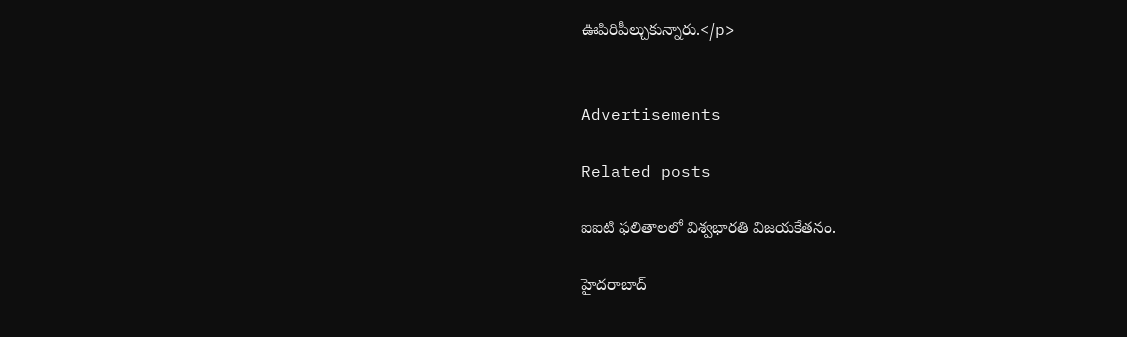ఊపిరిపీల్చుకున్నారు.</p>


Advertisements

Related posts

ఐఐటి ఫలితాలలో విశ్వభారతి విజయకేతనం.

హైదరాబాద్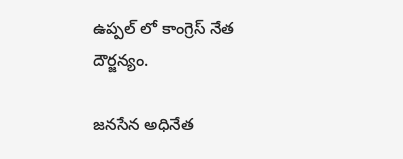ఉప్పల్ లో కాంగ్రెస్ నేత దౌర్జన్యం.

జనసేన అధినేత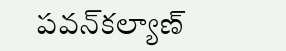పవన్‌కల్యాణ్‌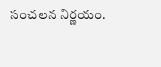సంచలన నిర్ణయం.